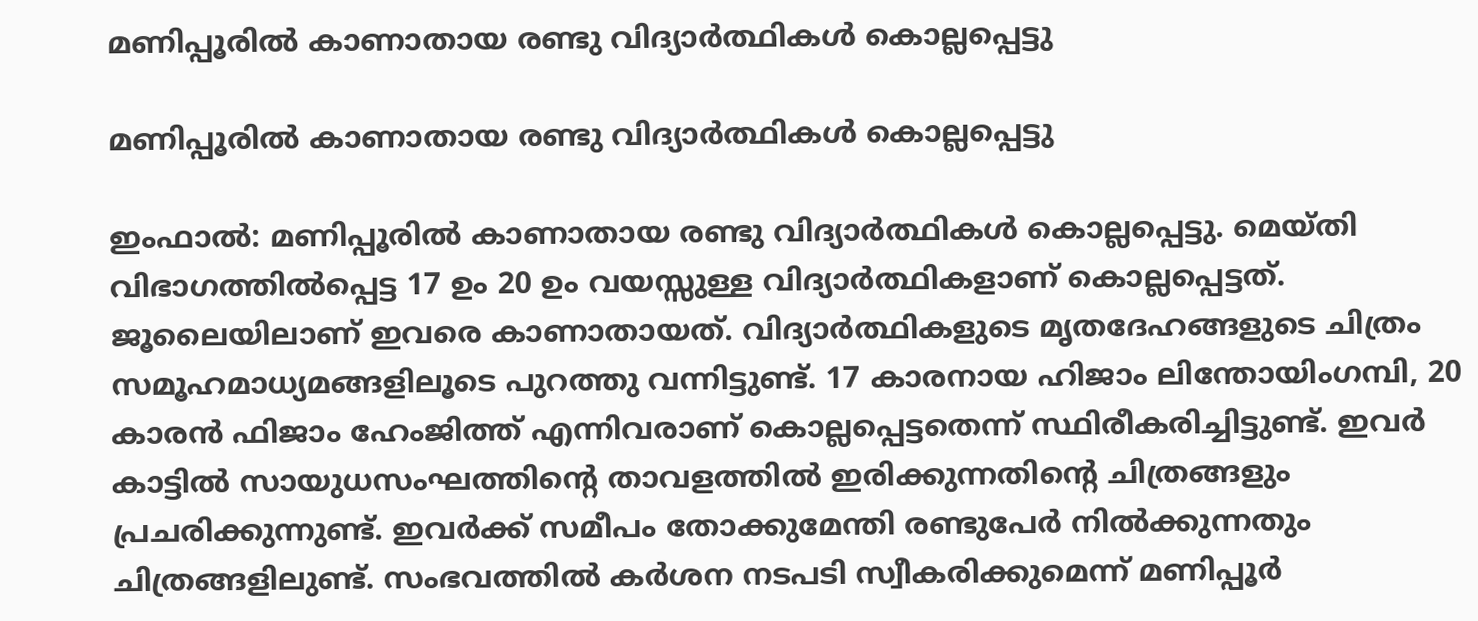മണിപ്പൂരില്‍ കാണാതായ രണ്ടു വിദ്യാര്‍ത്ഥികള്‍ കൊല്ലപ്പെട്ടു

മണിപ്പൂരില്‍ കാണാതായ രണ്ടു വിദ്യാര്‍ത്ഥികള്‍ കൊല്ലപ്പെട്ടു

ഇംഫാല്‍: മണിപ്പൂരില്‍ കാണാതായ രണ്ടു വിദ്യാര്‍ത്ഥികള്‍ കൊല്ലപ്പെട്ടു. മെയ്തി വിഭാഗത്തില്‍പ്പെട്ട 17 ഉം 20 ഉം വയസ്സുള്ള വിദ്യാര്‍ത്ഥികളാണ് കൊല്ലപ്പെട്ടത്. ജൂലൈയിലാണ് ഇവരെ കാണാതായത്. വിദ്യാര്‍ത്ഥികളുടെ മൃതദേഹങ്ങളുടെ ചിത്രം സമൂഹമാധ്യമങ്ങളിലൂടെ പുറത്തു വന്നിട്ടുണ്ട്. 17 കാരനായ ഹിജാം ലിന്തോയിംഗമ്പി, 20 കാരന്‍ ഫിജാം ഹേംജിത്ത് എന്നിവരാണ് കൊല്ലപ്പെട്ടതെന്ന് സ്ഥിരീകരിച്ചിട്ടുണ്ട്. ഇവര്‍ കാട്ടില്‍ സായുധസംഘത്തിന്റെ താവളത്തില്‍ ഇരിക്കുന്നതിന്റെ ചിത്രങ്ങളും പ്രചരിക്കുന്നുണ്ട്. ഇവര്‍ക്ക് സമീപം തോക്കുമേന്തി രണ്ടുപേര്‍ നില്‍ക്കുന്നതും ചിത്രങ്ങളിലുണ്ട്. സംഭവത്തില്‍ കര്‍ശന നടപടി സ്വീകരിക്കുമെന്ന് മണിപ്പൂര്‍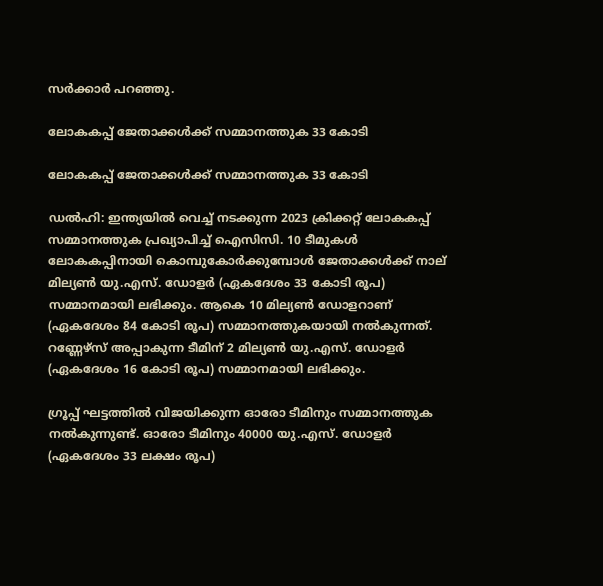സര്‍ക്കാര്‍ പറഞ്ഞു.

ലോകകപ്പ് ജേതാക്കള്‍ക്ക് സമ്മാനത്തുക 33 കോടി

ലോകകപ്പ് ജേതാക്കള്‍ക്ക് സമ്മാനത്തുക 33 കോടി

ഡൽഹി: ഇന്ത്യയില്‍ വെച്ച് നടക്കുന്ന 2023 ക്രിക്കറ്റ് ലോകകപ്പ് സമ്മാനത്തുക പ്രഖ്യാപിച്ച് ഐസിസി. 10 ടീമുകൾ ലോകകപ്പിനായി കൊമ്പുകോർക്കുമ്പോൾ ജേതാക്കള്‍ക്ക് നാല് മില്യണ്‍ യു.എസ്. ഡോളര്‍ (ഏകദേശം 33 കോടി രൂപ) സമ്മാനമായി ലഭിക്കും. ആകെ 10 മില്യണ്‍ ഡോളറാണ് (ഏകദേശം 84 കോടി രൂപ) സമ്മാനത്തുകയായി നൽകുന്നത്. റണ്ണേഴ്‌സ് അപ്പാകുന്ന ടീമിന് 2 മില്യണ്‍ യു.എസ്. ഡോളര്‍ (ഏകദേശം 16 കോടി രൂപ) സമ്മാനമായി ലഭിക്കും.

ഗ്രൂപ്പ് ഘട്ടത്തില്‍ വിജയിക്കുന്ന ഓരോ ടീമിനും സമ്മാനത്തുക നല്‍കുന്നുണ്ട്. ഓരോ ടീമിനും 40000 യു.എസ്. ഡോളര്‍ (ഏകദേശം 33 ലക്ഷം രൂപ)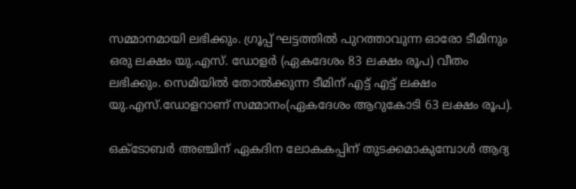സമ്മാനമായി ലഭിക്കും. ഗ്രൂപ്പ് ഘട്ടത്തില്‍ പുറത്താവുന്ന ഓരോ ടീമിനും ഒരു ലക്ഷം യു.എസ്. ഡോളര്‍ (ഏകദേശം 83 ലക്ഷം രൂപ) വീതം ലഭിക്കും. സെമിയില്‍ തോല്‍ക്കുന്ന ടീമിന് എട്ട് എട്ട് ലക്ഷം യു.എസ്.ഡോളറാണ് സമ്മാനം(ഏകദേശം ആറുകോടി 63 ലക്ഷം രൂപ).

ഒക്ടോബർ അഞ്ചിന് ഏകദിന ലോകകപ്പിന് തുടക്കമാകുമ്പോൾ ആദ്യ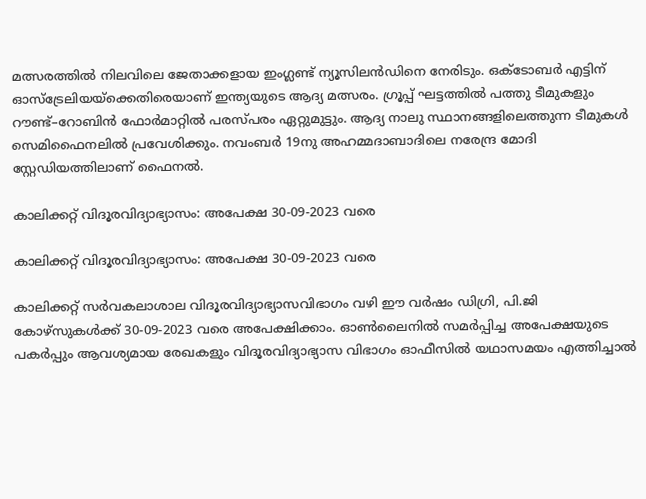മത്സരത്തിൽ നിലവിലെ ജേതാക്കളായ ഇംഗ്ലണ്ട് ന്യൂസിലൻഡിനെ നേരിടും. ഒക്ടോബർ എട്ടിന് ഓസ്ട്രേലിയയ്ക്കെതിരെയാണ് ഇന്ത്യയുടെ ആദ്യ മത്സരം. ഗ്രൂപ്പ് ഘട്ടത്തിൽ പത്തു ടീമുകളും റൗണ്ട്–റോബിൻ ഫോർമാറ്റിൽ പരസ്പരം ഏറ്റുമുട്ടും. ആദ്യ നാലു സ്ഥാനങ്ങളിലെത്തുന്ന ടീമുകൾ സെമിഫൈനലിൽ പ്രവേശിക്കും. നവംബർ 19നു അഹമ്മദാബാദിലെ നരേന്ദ്ര മോദി സ്റ്റേഡിയത്തിലാണ് ഫൈനൽ.

കാലിക്കറ്റ് വിദൂരവിദ്യാഭ്യാസം: അപേക്ഷ 30-09-2023 വരെ

കാലിക്കറ്റ് വിദൂരവിദ്യാഭ്യാസം: അപേക്ഷ 30-09-2023 വരെ

കാലിക്കറ്റ് സര്‍വകലാശാല വിദൂരവിദ്യാഭ്യാസവിഭാഗം വഴി ഈ വര്‍ഷം ഡിഗ്രി, പി.ജി കോഴ്‌സുകള്‍ക്ക് 30-09-2023 വരെ അപേക്ഷിക്കാം. ഓണ്‍ലൈനില്‍ സമര്‍പ്പിച്ച അപേക്ഷയുടെ പകര്‍പ്പും ആവശ്യമായ രേഖകളും വിദൂരവിദ്യാഭ്യാസ വിഭാഗം ഓഫീസില്‍ യഥാസമയം എത്തിച്ചാല്‍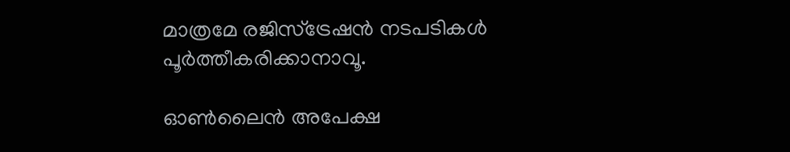മാത്രമേ രജിസ്‌ട്രേഷന്‍ നടപടികള്‍ പൂര്‍ത്തീകരിക്കാനാവൂ.

ഓണ്‍ലൈന്‍ അപേക്ഷ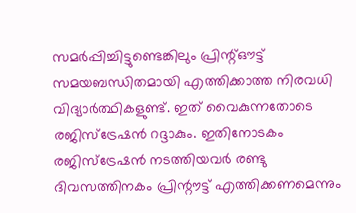സമര്‍പ്പിച്ചിട്ടുണ്ടെങ്കിലും പ്രിന്റ്ഔട്ട് സമയബന്ധിതമായി എത്തിക്കാത്ത നിരവധി വിദ്യാര്‍ത്ഥികളുണ്ട്. ഇത് വൈകുന്നതോടെ രജിസ്‌ട്രേഷന്‍ റദ്ദാകും. ഇതിനോടകം രജിസ്‌ട്രേഷന്‍ നടത്തിയവര്‍ രണ്ടു ദിവസത്തിനകം പ്രിന്റൗട്ട് എത്തിക്കണമെന്നും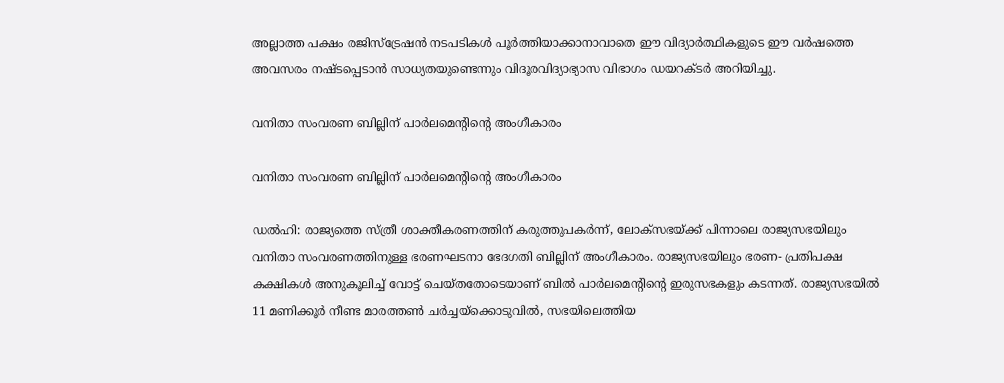അല്ലാത്ത പക്ഷം രജിസ്‌ട്രേഷന്‍ നടപടികള്‍ പൂര്‍ത്തിയാക്കാനാവാതെ ഈ വിദ്യാര്‍ത്ഥികളുടെ ഈ വര്‍ഷത്തെ അവസരം നഷ്ടപ്പെടാന്‍ സാധ്യതയുണ്ടെന്നും വിദൂരവിദ്യാഭ്യാസ വിഭാഗം ഡയറക്ടര്‍ അറിയിച്ചു.

വനിതാ സംവരണ ബില്ലിന് പാര്‍ലമെന്റിന്റെ അംഗീകാരം

വനിതാ സംവരണ ബില്ലിന് പാര്‍ലമെന്റിന്റെ അംഗീകാരം

ഡല്‍ഹി: രാജ്യത്തെ സ്ത്രീ ശാക്തീകരണത്തിന് കരുത്തുപകര്‍ന്ന്, ലോക്‌സഭയ്ക്ക് പിന്നാലെ രാജ്യസഭയിലും വനിതാ സംവരണത്തിനുള്ള ഭരണഘടനാ ഭേദഗതി ബില്ലിന് അംഗീകാരം. രാജ്യസഭയിലും ഭരണ- പ്രതിപക്ഷ കക്ഷികള്‍ അനുകൂലിച്ച് വോട്ട് ചെയ്തതോടെയാണ് ബില്‍ പാര്‍ലമെന്റിന്റെ ഇരുസഭകളും കടന്നത്. രാജ്യസഭയില്‍ 11 മണിക്കൂര്‍ നീണ്ട മാരത്തണ്‍ ചര്‍ച്ചയ്‌ക്കൊടുവില്‍, സഭയിലെത്തിയ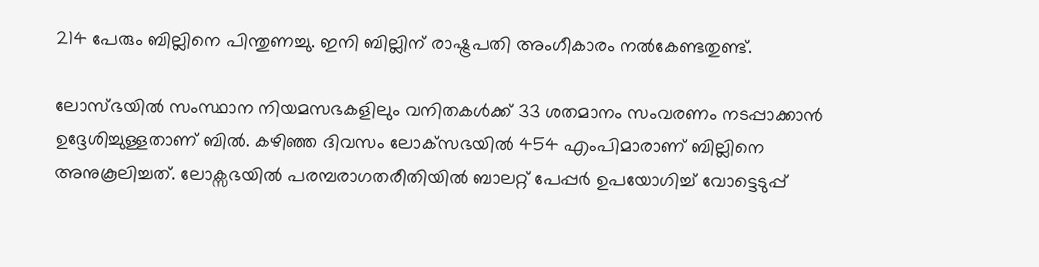214 പേരും ബില്ലിനെ പിന്തുണച്ചു. ഇനി ബില്ലിന് രാഷ്ട്രപതി അംഗീകാരം നല്‍കേണ്ടതുണ്ട്.

ലോസ്ഭയില്‍ സംസ്ഥാന നിയമസഭകളിലും വനിതകള്‍ക്ക് 33 ശതമാനം സംവരണം നടപ്പാക്കാന്‍ ഉദ്ദേശിച്ചുള്ളതാണ് ബില്‍. കഴിഞ്ഞ ദിവസം ലോക്‌സഭയില്‍ 454 എംപിമാരാണ് ബില്ലിനെ അനുകൂലിച്ചത്. ലോക്സഭയില്‍ പരമ്പരാഗതരീതിയില്‍ ബാലറ്റ് പേപ്പര്‍ ഉപയോഗിച്ച് വോട്ടെടുപ്പ്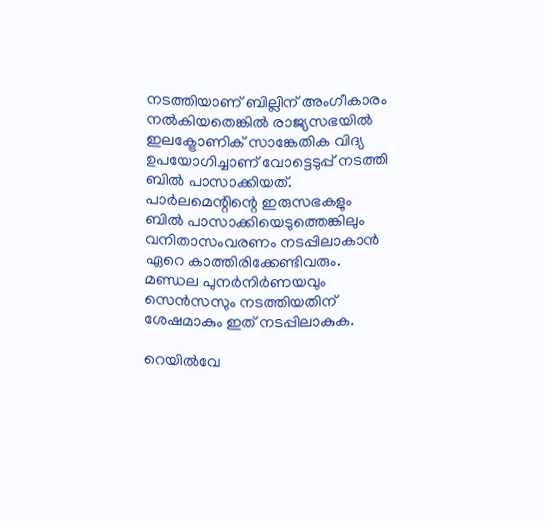നടത്തിയാണ് ബില്ലിന് അംഗീകാരം നല്‍കിയതെങ്കില്‍ രാജ്യസഭയില്‍ ഇലക്ട്രോണിക് സാങ്കേതിക വിദ്യ ഉപയോഗിച്ചാണ് വോട്ടെടുപ്പ് നടത്തി ബില്‍ പാസാക്കിയത്.
പാര്‍ലമെന്റിന്റെ ഇരുസഭകളും ബില്‍ പാസാക്കിയെടുത്തെങ്കിലും വനിതാസംവരണം നടപ്പിലാകാന്‍ ഏറെ കാത്തിരിക്കേണ്ടിവരും. മണ്ഡല പുനര്‍നിര്‍ണയവും സെന്‍സസും നടത്തിയതിന് ശേഷമാകും ഇത് നടപ്പിലാകുക.

റെയില്‍വേ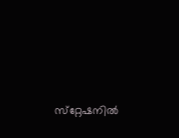സ്‌റ്റേഷനില്‍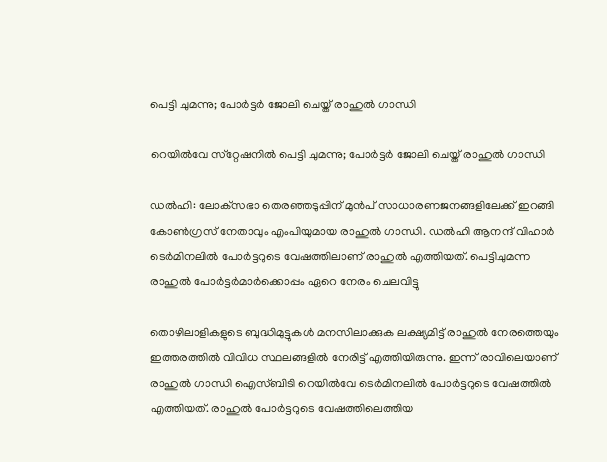പെട്ടി ചുമന്നു; പോര്‍ട്ടര്‍ ജോലി ചെയ്ത് രാഹുല്‍ ഗാന്ധി

റെയില്‍വേ സ്‌റ്റേഷനില്‍ പെട്ടി ചുമന്നു; പോര്‍ട്ടര്‍ ജോലി ചെയ്ത് രാഹുല്‍ ഗാന്ധി

ഡല്‍ഹി: ലോക്‌സഭാ തെരഞ്ഞടുപ്പിന് മുന്‍പ് സാധാരണജനങ്ങളിലേക്ക് ഇറങ്ങി കോണ്‍ഗ്രസ് നേതാവും എംപിയുമായ രാഹുല്‍ ഗാന്ധി. ഡല്‍ഹി ആനന്ദ് വിഹാര്‍ ടെര്‍മിനലില്‍ പോര്‍ട്ടറുടെ വേഷത്തിലാണ് രാഹുല്‍ എത്തിയത്. പെട്ടിചുമന്ന രാഹുല്‍ പോര്‍ട്ടര്‍മാര്‍ക്കൊപ്പം ഏറെ നേരം ചെലവിട്ടു

തൊഴിലാളികളുടെ ബുദ്ധിമുട്ടുകള്‍ മനസിലാക്കുക ലക്ഷ്യമിട്ട് രാഹുല്‍ നേരത്തെയും ഇത്തരത്തില്‍ വിവിധ സ്ഥലങ്ങളില്‍ നേരിട്ട് എത്തിയിരുന്നു. ഇന്ന് രാവിലെയാണ് രാഹുല്‍ ഗാന്ധി ഐസ്ബിടി റെയില്‍വേ ടെര്‍മിനലില്‍ പോര്‍ട്ടറുടെ വേഷത്തില്‍ എത്തിയത്. രാഹുല്‍ പോര്‍ട്ടറുടെ വേഷത്തിലെത്തിയ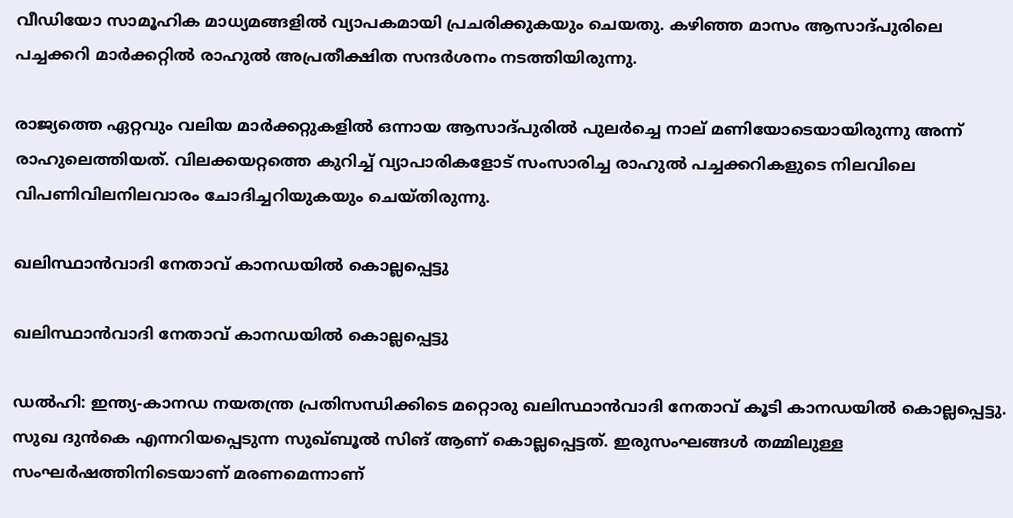വീഡിയോ സാമൂഹിക മാധ്യമങ്ങളില്‍ വ്യാപകമായി പ്രചരിക്കുകയും ചെയതു. കഴിഞ്ഞ മാസം ആസാദ്പുരിലെ പച്ചക്കറി മാര്‍ക്കറ്റില്‍ രാഹുല്‍ അപ്രതീക്ഷിത സന്ദര്‍ശനം നടത്തിയിരുന്നു.

രാജ്യത്തെ ഏറ്റവും വലിയ മാര്‍ക്കറ്റുകളില്‍ ഒന്നായ ആസാദ്പുരില്‍ പുലര്‍ച്ചെ നാല് മണിയോടെയായിരുന്നു അന്ന് രാഹുലെത്തിയത്. വിലക്കയറ്റത്തെ കുറിച്ച് വ്യാപാരികളോട് സംസാരിച്ച രാഹുല്‍ പച്ചക്കറികളുടെ നിലവിലെ വിപണിവിലനിലവാരം ചോദിച്ചറിയുകയും ചെയ്തിരുന്നു.

ഖലിസ്ഥാൻവാദി നേതാവ് കാനഡയിൽ കൊല്ലപ്പെട്ടു

ഖലിസ്ഥാൻവാദി നേതാവ് കാനഡയിൽ കൊല്ലപ്പെട്ടു

ഡൽഹി: ഇന്ത്യ-കാനഡ നയതന്ത്ര പ്രതിസന്ധിക്കിടെ മറ്റൊരു ഖലിസ്ഥാൻവാദി നേതാവ് കൂടി കാനഡയിൽ കൊല്ലപ്പെട്ടു. സുഖ ദുൻകെ എന്നറിയപ്പെടുന്ന സുഖ്ബൂൽ സിങ് ആണ് കൊല്ലപ്പെട്ടത്. ഇരുസംഘങ്ങൾ തമ്മിലുള്ള സംഘർഷത്തിനിടെയാണ് മരണമെന്നാണ്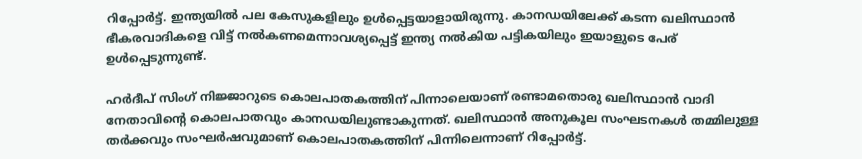റിപ്പോർട്ട്. ഇന്ത്യയിൽ പല കേസുകളിലും ഉൾപ്പെട്ടയാളായിരുന്നു. കാനഡയിലേക്ക് കടന്ന ഖലിസ്ഥാൻ ഭീകരവാദികളെ വിട്ട് നൽകണമെന്നാവശ്യപ്പെട്ട് ഇന്ത്യ നൽകിയ പട്ടികയിലും ഇയാളുടെ പേര് ഉൾപ്പെടുന്നുണ്ട്.

ഹർദീപ് സിംഗ് നിജ്ജാറുടെ കൊലപാതകത്തിന് പിന്നാലെയാണ് രണ്ടാമതൊരു ഖലിസ്ഥാൻ വാദി നേതാവിൻ്റെ കൊലപാതവും കാനഡയിലുണ്ടാകുന്നത്. ഖലിസ്ഥാൻ അനുകൂല സംഘടനകൾ തമ്മിലുള്ള തർക്കവും സംഘർഷവുമാണ് കൊലപാതകത്തിന് പിന്നിലെന്നാണ് റിപ്പോർട്ട്.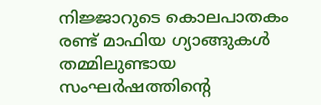നിജ്ജാറുടെ കൊലപാതകം രണ്ട് മാഫിയ ഗ്യാങ്ങുകൾ തമ്മിലുണ്ടായ സംഘർഷത്തിന്റെ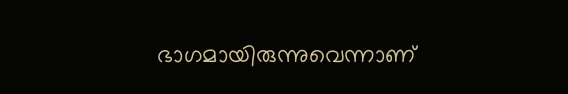ഭാഗമായിരുന്നുവെന്നാണ്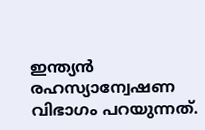ഇന്ത്യൻ രഹസ്യാന്വേഷണ വിഭാഗം പറയുന്നത്.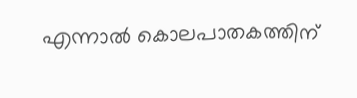എന്നാൽ കൊലപാതകത്തിന്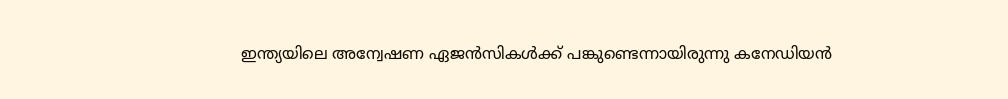ഇന്ത്യയിലെ അന്വേഷണ ഏജൻസികൾക്ക് പങ്കുണ്ടെന്നായിരുന്നു കനേഡിയൻ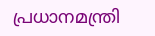പ്രധാനമന്ത്രി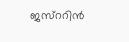ജസ്ററിൻ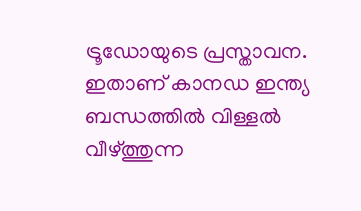ട്രൂഡോയുടെ പ്രസ്താവന. ഇതാണ് കാനഡ ഇന്ത്യ ബന്ധത്തിൽ വിള്ളൽ വീഴ്ത്തുന്ന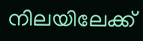നിലയിലേക്ക്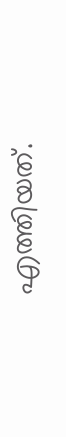എത്തിയത്.